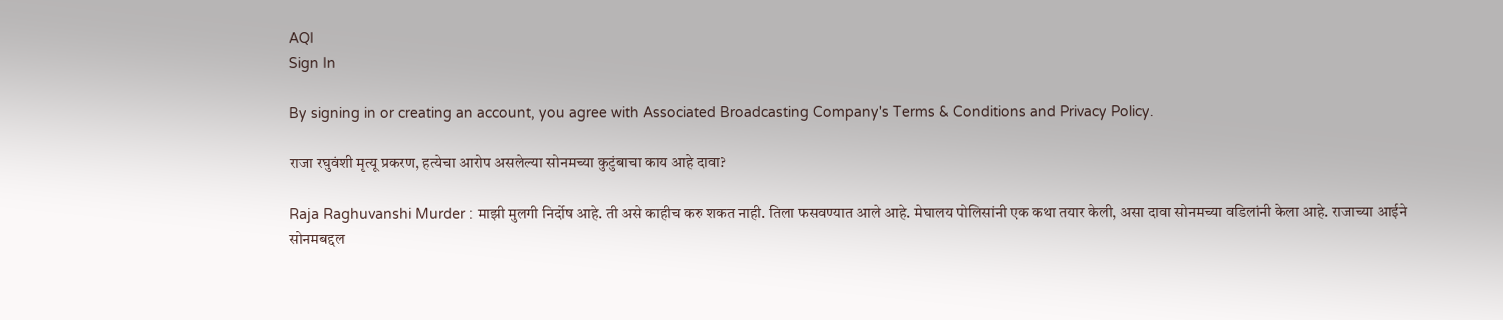AQI
Sign In

By signing in or creating an account, you agree with Associated Broadcasting Company's Terms & Conditions and Privacy Policy.

राजा रघुवंशी मृत्यू प्रकरण, हत्येचा आरोप असलेल्या सोनमच्या कुटुंबाचा काय आहे दावा?

Raja Raghuvanshi Murder : माझी मुलगी निर्दोष आहे. ती असे काहीच करु शकत नाही. तिला फसवण्यात आले आहे. मेघालय पोलिसांनी एक कथा तयार केली, असा दावा सोनमच्या वडिलांनी केला आहे. राजाच्या आईने सोनमबद्दल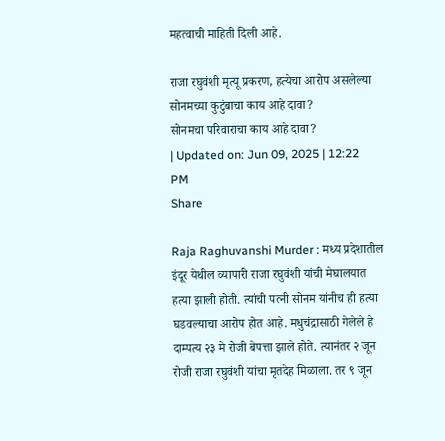महत्वाची माहिती दिली आहे.

राजा रघुवंशी मृत्यू प्रकरण, हत्येचा आरोप असलेल्या सोनमच्या कुटुंबाचा काय आहे दावा?
सोनमचा परिवाराचा काय आहे दावा?
| Updated on: Jun 09, 2025 | 12:22 PM
Share

Raja Raghuvanshi Murder : मध्य प्रदेशातील इंदूर येथील व्यापारी राजा रघुवंशी यांची मेघालयात हत्या झाली होती. त्यांची पत्नी सोनम यांनीच ही हत्या घडवल्याचा आरोप होत आहे. मधुचंद्रासाठी गेलेले हे दाम्पत्य २३ मे रोजी बेपत्ता झाले होते. त्यानंतर २ जून रोजी राजा रघुवंशी यांचा मृतदेह मिळाला. तर ९ जून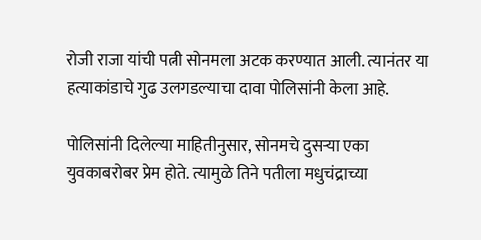रोजी राजा यांची पत्नी सोनमला अटक करण्यात आली. त्यानंतर या हत्याकांडाचे गुढ उलगडल्याचा दावा पोलिसांनी केला आहे.

पोलिसांनी दिलेल्या माहितीनुसार, सोनमचे दुसऱ्या एका युवकाबरोबर प्रेम होते. त्यामुळे तिने पतीला मधुचंद्राच्या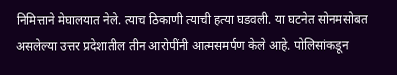निमित्ताने मेघालयात नेले. त्याच ठिकाणी त्याची हत्या घडवली. या घटनेत सोनमसोबत असलेल्या उत्तर प्रदेशातील तीन आरोपींनी आत्मसमर्पण केले आहे. पोलिसांकडून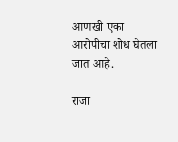आणखी एका आरोपीचा शोध घेतला जात आहे.

राजा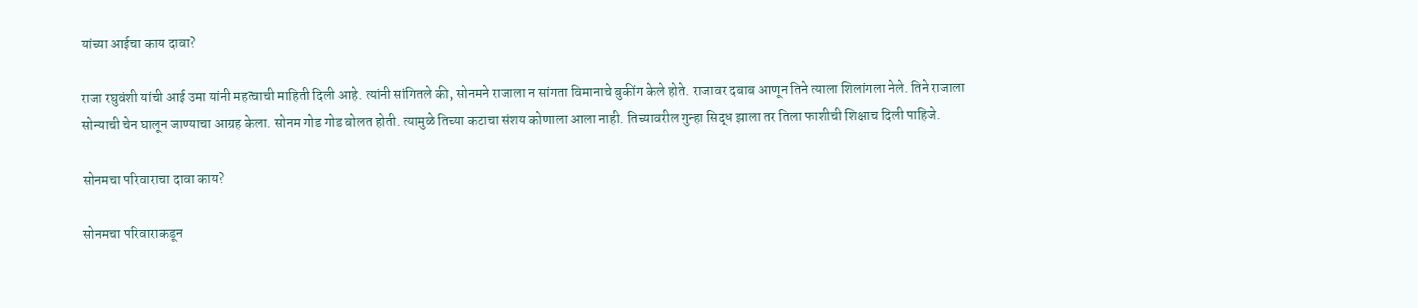यांच्या आईचा काय दावा?

राजा रघुवंशी यांची आई उमा यांनी महत्वाची माहिती दिली आहे. त्यांनी सांगितले की, सोनमने राजाला न सांगता विमानाचे बुकींग केले होते. राजावर दबाब आणून तिने त्याला शिलांगला नेले. तिने राजाला सोन्याची चेन घालून जाण्याचा आग्रह केला. सोनम गोड गोड बोलत होती. त्यामुळे तिच्या कटाचा संशय कोणाला आला नाही. तिच्यावरील गुन्हा सिद्ध झाला तर तिला फाशीची शिक्षाच दिली पाहिजे.

सोनमचा परिवाराचा दावा काय?

सोनमचा परिवाराकडून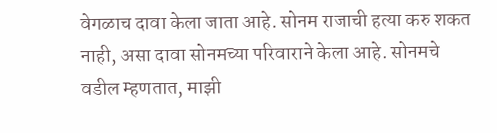वेगळाच दावा केला जाता आहे. सोनम राजाची हत्या करु शकत नाही, असा दावा सोनमच्या परिवाराने केला आहे. सोनमचे वडील म्हणतात, माझी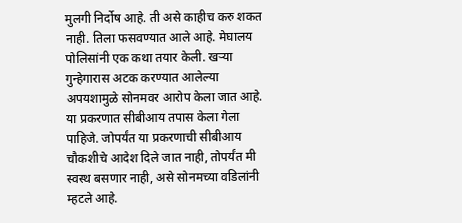मुलगी निर्दोष आहे. ती असे काहीच करु शकत नाही. तिला फसवण्यात आले आहे. मेघालय पोलिसांनी एक कथा तयार केली. खऱ्या गुन्हेगारास अटक करण्यात आलेल्या अपयशामुळे सोनमवर आरोप केला जात आहे. या प्रकरणात सीबीआय तपास केला गेला पाहिजे. जोपर्यंत या प्रकरणाची सीबीआय चौकशीचे आदेश दिले जात नाही, तोपर्यंत मी स्वस्थ बसणार नाही, असे सोनमच्या वडिलांनी म्हटले आहे.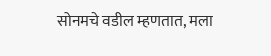सोनमचे वडील म्हणतात, मला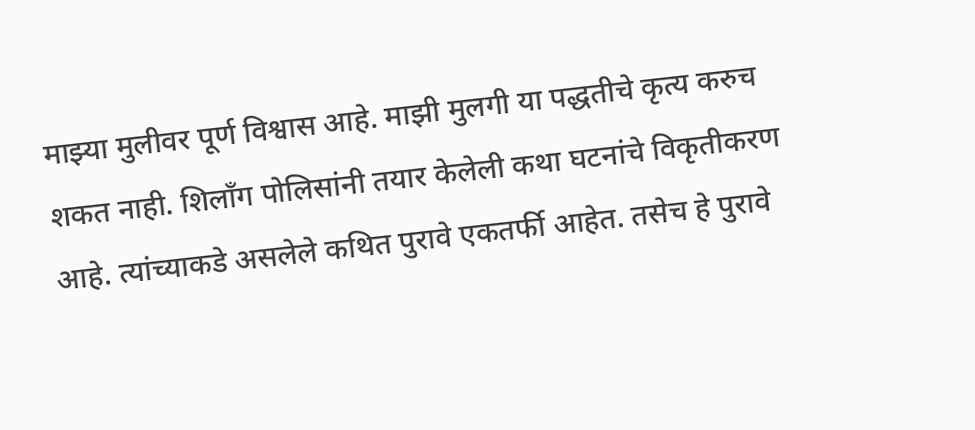माझ्या मुलीवर पूर्ण विश्वास आहे. माझी मुलगी या पद्धतीचे कृत्य करुच शकत नाही. शिलाँग पोलिसांनी तयार केलेली कथा घटनांचे विकृतीकरण आहे. त्यांच्याकडे असलेले कथित पुरावे एकतर्फी आहेत. तसेच हे पुरावे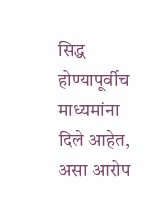सिद्ध होण्यापूर्वीच माध्यमांना दिले आहेत, असा आरोप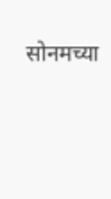सोनमच्या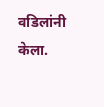वडिलांनी केला.